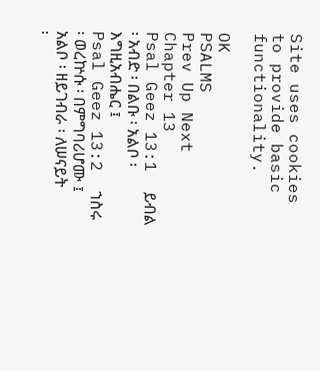Site uses cookies to provide basic functionality.

OK
PSALMS
Prev Up Next
Chapter 13
Psal Geez 13:1  ይብል ፡ አብድ ፡ በልቡ ፡ አልቦ ፡ እግዚአብሔር ፤
Psal Geez 13:2  ኀስሩ ፡ ወረኵሱ ፡ በምግባሪሆሙ ፤ አልቦ ፡ ዘይገብራ ፡ ለሠናይት ፡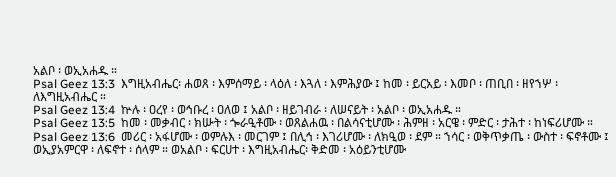አልቦ ፡ ወኢአሐዱ ።
Psal Geez 13:3  እግዚአብሔር፡ ሐወጸ ፡ እምሰማይ ፡ ላዕለ ፡ እጓለ ፡ እምሕያው ፤ ከመ ፡ ይርአይ ፡ እመቦ ፡ ጠቢበ ፡ ዘየኀሦ ፡ ለእግዚአብሔር ።
Psal Geez 13:4  ኵሉ ፡ ዐረየ ፡ ወኅቡረ ፡ ዐለወ ፤ አልቦ ፡ ዘይገብራ ፡ ለሠናይት ፡ አልቦ ፡ ወኢአሐዱ ።
Psal Geez 13:5  ከመ ፡ መቃብር ፡ ክሡት ፡ ጐራዒቶሙ ፡ ወጸልሐዉ ፡ በልሳናቲሆሙ ፡ ሕምዘ ፡ አርዌ ፡ ምድር ፡ ታሕተ ፡ ከነፍሪሆሙ ።
Psal Geez 13:6  መሪር ፡ አፋሆሙ ፡ ወምሉእ ፡ መርገም ፤ በሊኅ ፡ እገሪሆሙ ፡ ለክዒወ ፡ ደም ። ኀሳር ፡ ወቅጥቃጤ ፡ ውስተ ፡ ፍኖቶሙ ፤ ወኢያአምርዋ ፡ ለፍኖተ ፡ ሰላም ። ወአልቦ ፡ ፍርሀተ ፡ እግዚአብሔር፡ ቅድመ ፡ አዕይንቲሆሙ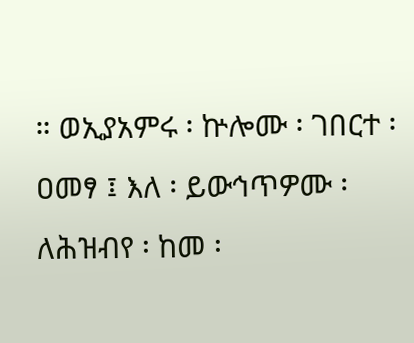። ወኢያአምሩ ፡ ኵሎሙ ፡ ገበርተ ፡ ዐመፃ ፤ እለ ፡ ይውኅጥዎሙ ፡ ለሕዝብየ ፡ ከመ ፡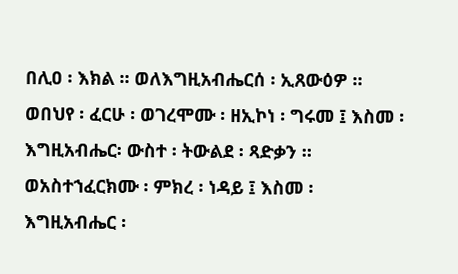በሊዐ ፡ እክል ። ወለእግዚአብሔርሰ ፡ ኢጸውዕዎ ። ወበህየ ፡ ፈርሁ ፡ ወገረሞሙ ፡ ዘኢኮነ ፡ ግሩመ ፤ እስመ ፡ እግዚአብሔር፡ ውስተ ፡ ትውልደ ፡ ጻድቃን ። ወአስተኀፈርክሙ ፡ ምክረ ፡ ነዳይ ፤ እስመ ፡ እግዚአብሔር ፡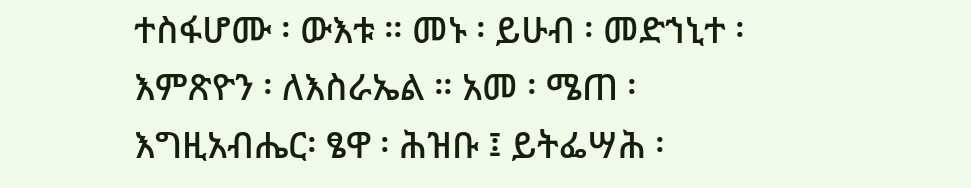ተስፋሆሙ ፡ ውእቱ ። መኑ ፡ ይሁብ ፡ መድኀኒተ ፡ እምጽዮን ፡ ለእስራኤል ። አመ ፡ ሜጠ ፡ እግዚአብሔር፡ ፄዋ ፡ ሕዝቡ ፤ ይትፌሣሕ ፡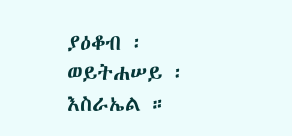ያዕቆብ ፡ ወይትሐሠይ ፡ እስራኤል ።